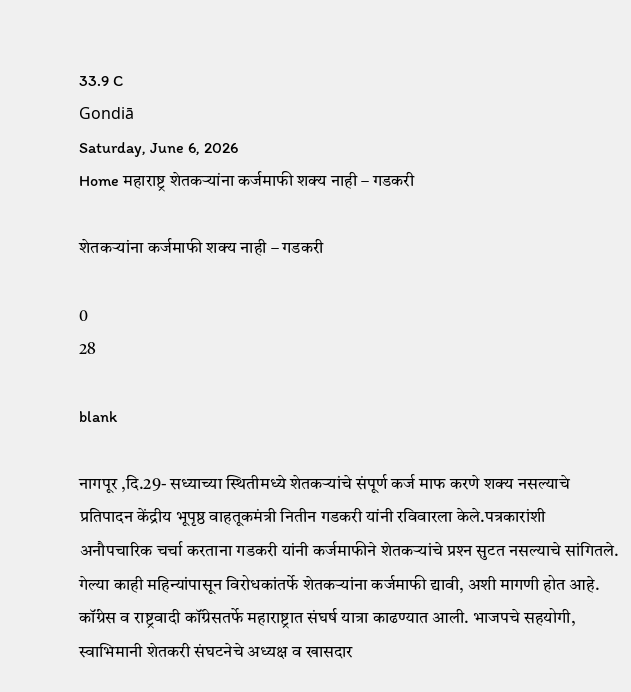33.9 C
Gondiā
Saturday, June 6, 2026
Home महाराष्ट्र शेतकऱ्यांना कर्जमाफी शक्‍य नाही – गडकरी

शेतकऱ्यांना कर्जमाफी शक्‍य नाही – गडकरी

0
28

blank

नागपूर ,दि.29- सध्याच्या स्थितीमध्ये शेतकऱ्यांचे संपूर्ण कर्ज माफ करणे शक्‍य नसल्याचे प्रतिपादन केंद्रीय भूपृष्ठ वाहतूकमंत्री नितीन गडकरी यांनी रविवारला केले.पत्रकारांशी अनौपचारिक चर्चा करताना गडकरी यांनी कर्जमाफीने शेतकऱ्यांचे प्रश्‍न सुटत नसल्याचे सांगितले. गेल्या काही महिन्यांपासून विरोधकांतर्फे शेतकऱ्यांना कर्जमाफी द्यावी, अशी मागणी होत आहे. कॉंग्रेस व राष्ट्रवादी कॉंग्रेसतर्फे महाराष्ट्रात संघर्ष यात्रा काढण्यात आली. भाजपचे सहयोगी, स्वाभिमानी शेतकरी संघटनेचे अध्यक्ष व खासदार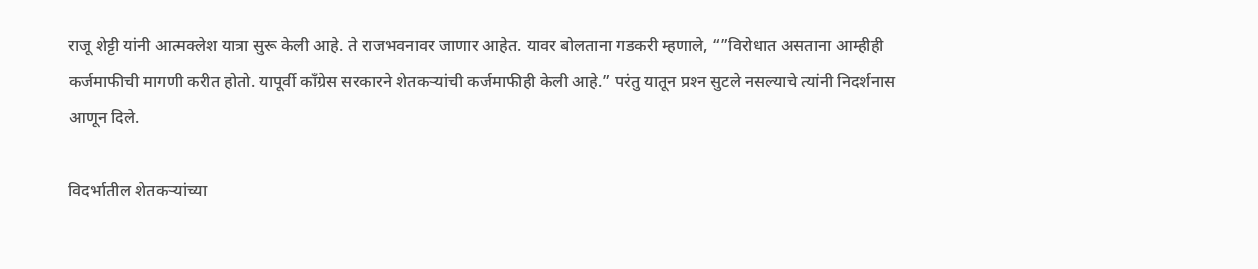राजू शेट्टी यांनी आत्मक्‍लेश यात्रा सुरू केली आहे. ते राजभवनावर जाणार आहेत. यावर बोलताना गडकरी म्हणाले, “”विरोधात असताना आम्हीही कर्जमाफीची मागणी करीत होतो. यापूर्वी कॉंग्रेस सरकारने शेतकऱ्यांची कर्जमाफीही केली आहे.” परंतु यातून प्रश्‍न सुटले नसल्याचे त्यांनी निदर्शनास आणून दिले.

विदर्भातील शेतकऱ्यांच्या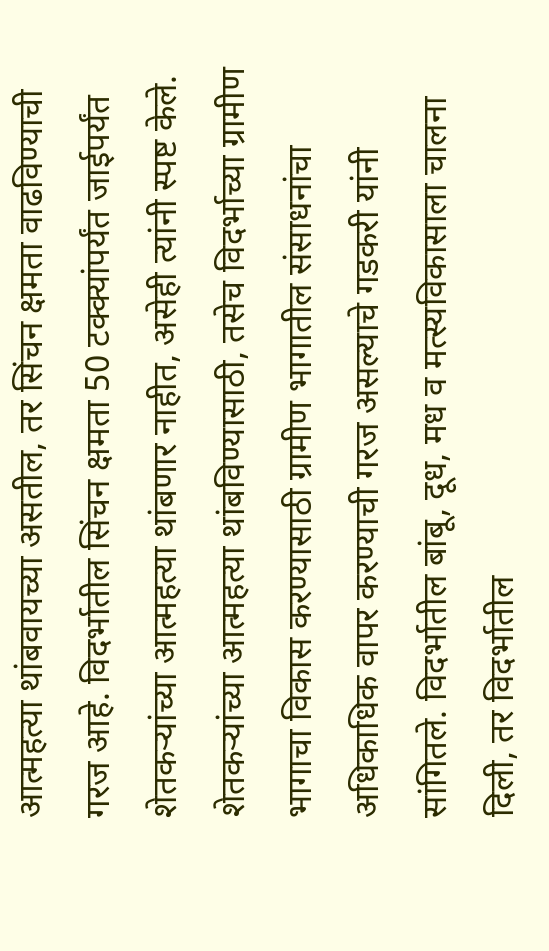आत्महत्या थांबवायच्या असतील, तर सिंचन क्षमता वाढविण्याची गरज आहे. विदर्भातील सिंचन क्षमता 50 टक्‍क्‍यांपर्यंत जाईपर्यंत शेतकऱ्यांच्या आत्महत्या थांबणार नाहीत, असेही त्यांनी स्पष्ट केले. शेतकऱ्यांच्या आत्महत्या थांबविण्यासाठी, तसेच विदर्भाच्या ग्रामीण भागाचा विकास करण्यासाठी ग्रामीण भागातील संसाधनांचा अधिकाधिक वापर करण्याची गरज असल्याचे गडकरी यांनी सांगितले. विदर्भातील बांबू, दूध, मध व मत्स्यविकासाला चालना दिली, तर विदर्भातील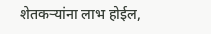शेतकऱ्यांना लाभ होईल,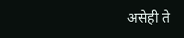असेही ते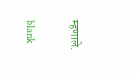म्हणाले.

blank